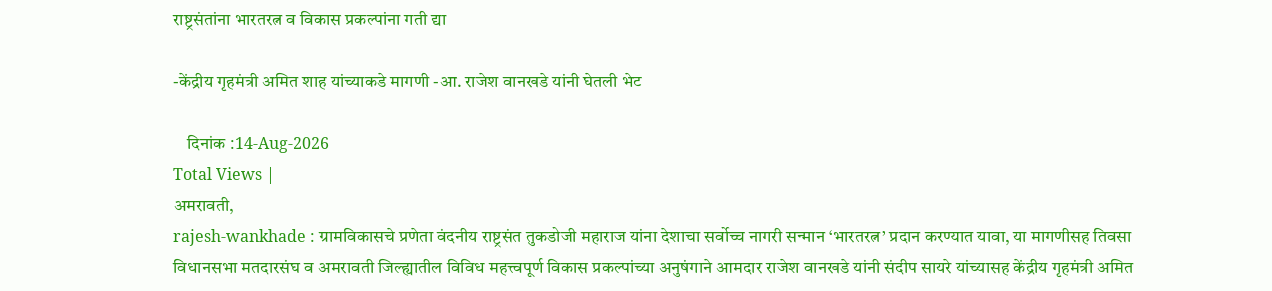राष्ट्रसंतांना भारतरत्न व विकास प्रकल्पांना गती द्या

-केंद्रीय गृहमंत्री अमित शाह यांच्याकडे मागणी -आ. राजेश वानखडे यांनी घेतली भेट

    दिनांक :14-Aug-2026
Total Views |
अमरावती,
rajesh-wankhade : ग्रामविकासचे प्रणेता वंदनीय राष्ट्रसंत तुकडोजी महाराज यांना देशाचा सर्वोच्च नागरी सन्मान ‘भारतरत्न’ प्रदान करण्यात यावा, या मागणीसह तिवसा विधानसभा मतदारसंघ व अमरावती जिल्ह्यातील विविध महत्त्वपूर्ण विकास प्रकल्पांच्या अनुषंगाने आमदार राजेश वानखडे यांनी संदीप सायरे यांच्यासह केंद्रीय गृहमंत्री अमित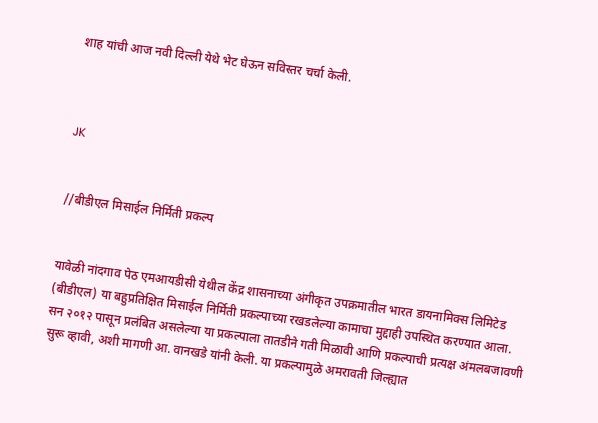शाह यांची आज नवी दिल्ली येथे भेट घेऊन सविस्तर चर्चा केली.



JK


//बीडीएल मिसाईल निर्मिती प्रकल्प


यावेळी नांदगाव पेठ एमआयडीसी येथील केंद्र शासनाच्या अंगीकृत उपक्रमातील भारत डायनामिक्स लिमिटेड (बीडीएल) या बहुप्रतिक्षित मिसाईल निर्मिती प्रकल्पाच्या रखडलेल्या कामाचा मुद्दाही उपस्थित करण्यात आला. सन २०१२ पासून प्रलंबित असलेल्या या प्रकल्पाला तातडीने गती मिळावी आणि प्रकल्पाची प्रत्यक्ष अंमलबजावणी सुरू व्हावी, अशी मागणी आ. वानखडे यांनी केली. या प्रकल्पामुळे अमरावती जिल्ह्यात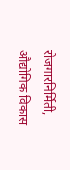रोजगारनिर्मिती, औद्योगिक विकास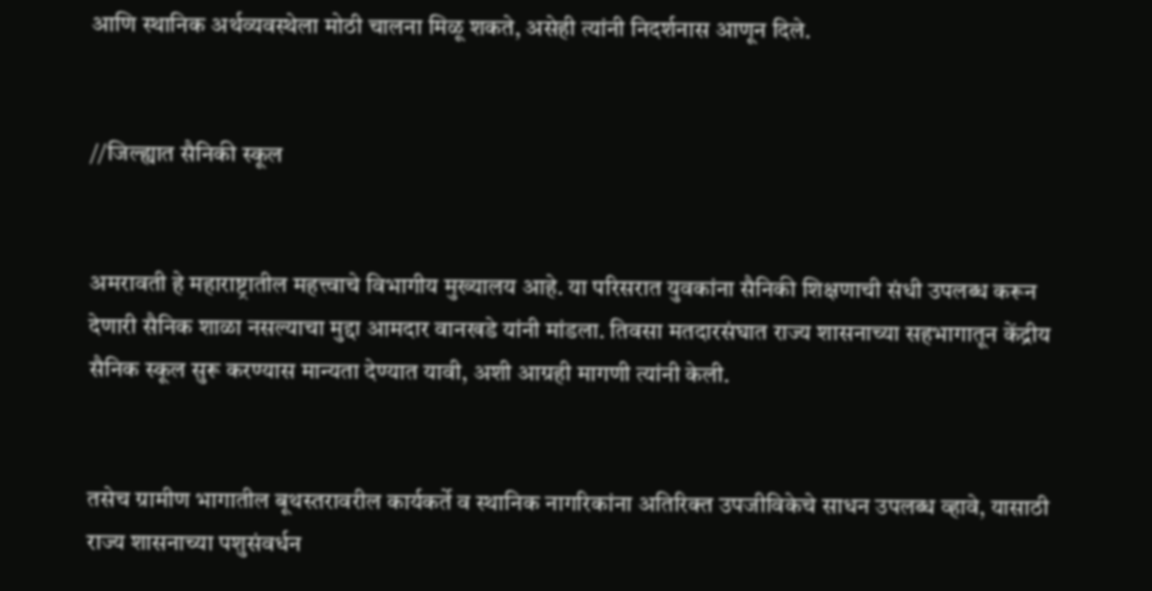आणि स्थानिक अर्थव्यवस्थेला मोठी चालना मिळू शकते, असेही त्यांनी निदर्शनास आणून दिले.


//जिल्ह्यात सैनिकी स्कूल


अमरावती हे महाराष्ट्रातील महत्त्वाचे विभागीय मुख्यालय आहे. या परिसरात युवकांना सैनिकी शिक्षणाची संधी उपलब्ध करून देणारी सैनिक शाळा नसल्याचा मुद्दा आमदार वानखडे यांनी मांडला. तिवसा मतदारसंघात राज्य शासनाच्या सहभागातून केंद्रीय सैनिक स्कूल सुरू करण्यास मान्यता देण्यात यावी, अशी आग्रही मागणी त्यांनी केली.


तसेच ग्रामीण भागातील बूथस्तरावरील कार्यकर्ते व स्थानिक नागरिकांना अतिरिक्त उपजीविकेचे साधन उपलब्ध व्हावे, यासाठी राज्य शासनाच्या पशुसंवर्धन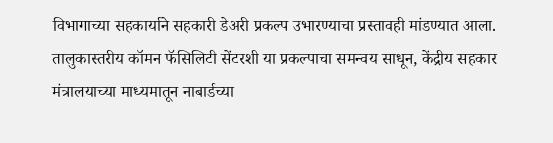विभागाच्या सहकार्याने सहकारी डेअरी प्रकल्प उभारण्याचा प्रस्तावही मांडण्यात आला. तालुकास्तरीय कॉमन फॅसिलिटी सेंटरशी या प्रकल्पाचा समन्वय साधून, केंद्रीय सहकार मंत्रालयाच्या माध्यमातून नाबार्डच्या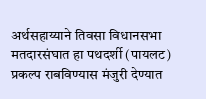अर्थसहाय्याने तिवसा विधानसभा मतदारसंघात हा पथदर्शी (पायलट) प्रकल्प राबविण्यास मंजुरी देण्यात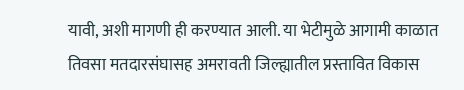यावी, अशी मागणी ही करण्यात आली. या भेटीमुळे आगामी काळात तिवसा मतदारसंघासह अमरावती जिल्ह्यातील प्रस्तावित विकास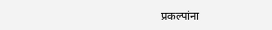प्रकल्पांना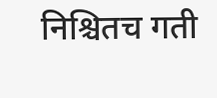निश्चितच गती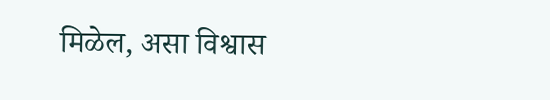मिळेल, असा विश्वास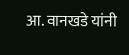आ. वानखडे यांनी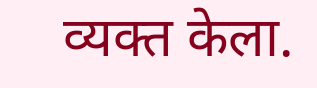व्यक्त केला.